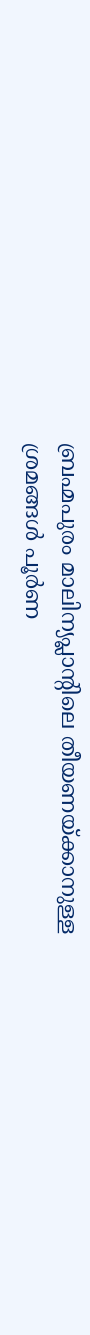ബ്രഹ്മപുരം മാലിന്യപ്ലാന്റിലെ തീയണയ്ക്കാനുള്ള ശ്രമങ്ങൾ പൂർണ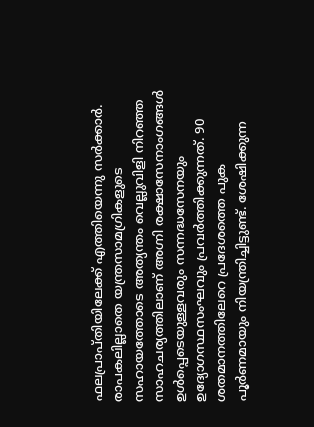ഫലപ്രാപ്തിയിലേക്ക് എത്തിയെന്നു സർക്കാർ. രാപകലില്ലാതെ യന്ത്രസാമഗ്രികളുടെ സഹായത്തോടെ അത്യന്തം വെല്ലുവിളി നിറഞ്ഞ സാഹചര്യത്തിലാണ് അഗ്നി രക്ഷാസേനാംഗങ്ങൾ ഉൾപ്പെടെയുള്ളവരും സന്നദ്ധസേനയും ഉദ്യോഗസ്ഥസംഘവും പ്രവർത്തിക്കുന്നത്. 90 ശതമാനത്തിലേറെ പ്രദേശത്തെ പുക പൂർണമായും നിയന്ത്രിച്ചിട്ടുണ്ട്. ശേഷിക്കുന്ന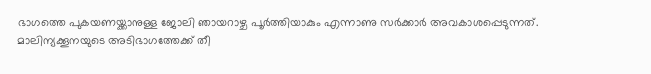ഭാഗത്തെ പുകയണയ്ക്കാനുള്ള ജോലി ഞായറാഴ്ച പൂർത്തിയാകും എന്നാണു സർക്കാർ അവകാശപ്പെടുന്നത്.
മാലിന്യക്കൂനയുടെ അടിഭാഗത്തേക്ക് തീ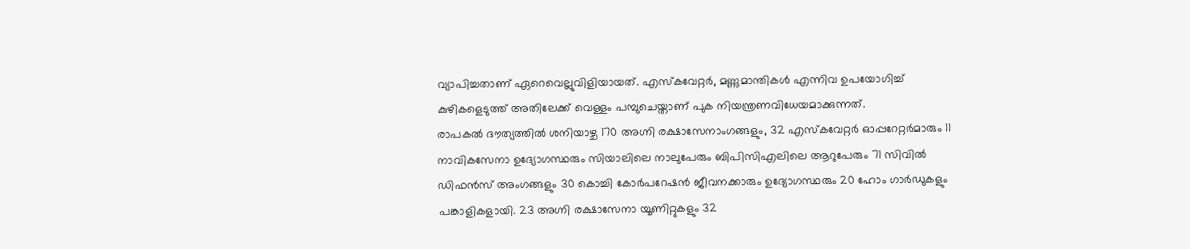വ്യാപിച്ചതാണ് ഏറെവെല്ലുവിളിയായത്. എസ്കവേറ്റർ, മണ്ണുമാന്തികൾ എന്നിവ ഉപയോഗിച്ച് കുഴികളെടുത്ത് അതിലേക്ക് വെള്ളം പമ്പുചെയ്താണ് പുക നിയന്ത്രണവിധേയമാക്കുന്നത്.
രാപകൽ ദൗത്യത്തിൽ ശനിയാഴ്ച 170 അഗ്നി രക്ഷാസേനാംഗങ്ങളും, 32 എസ്കവേറ്റർ ഓപ്പറേറ്റർമാരും 11 നാവികസേനാ ഉദ്യോഗസ്ഥരും സിയാലിലെ നാലുപേരും ബിപിസിഎലിലെ ആറുപേരും 71 സിവിൽ ഡിഫൻസ് അംഗങ്ങളും 30 കൊച്ചി കോർപറേഷൻ ജീവനക്കാരും ഉദ്യോഗസ്ഥരും 20 ഹോം ഗാർഡുകളും പങ്കാളികളായി. 23 അഗ്നി രക്ഷാസേനാ യൂണിറ്റുകളും 32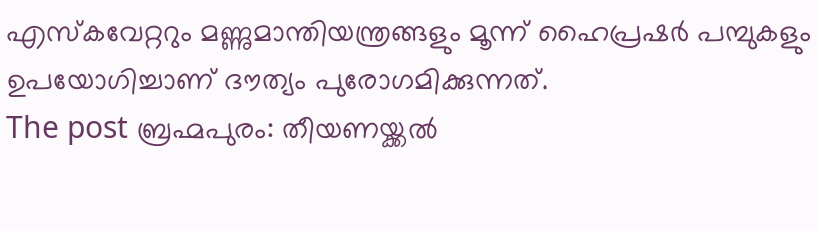എസ്കവേറ്ററും മണ്ണുമാന്തിയന്ത്രങ്ങളും മൂന്ന് ഹൈപ്രഷർ പമ്പുകളും ഉപയോഗിച്ചാണ് ദൗത്യം പുരോഗമിക്കുന്നത്.
The post ബ്രഹ്മപുരം: തീയണയ്ക്കൽ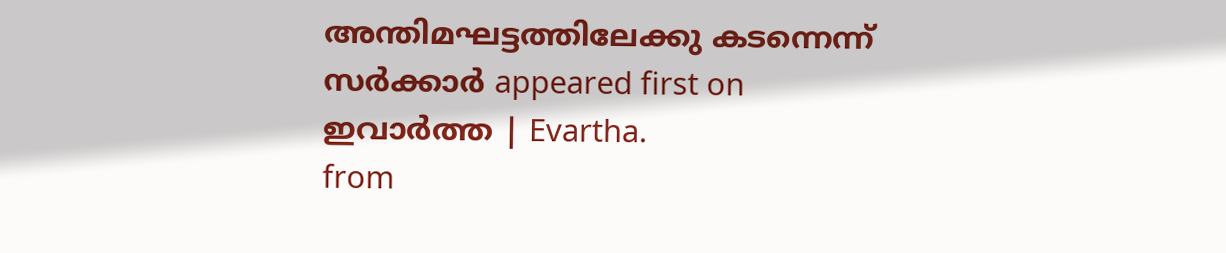അന്തിമഘട്ടത്തിലേക്കു കടന്നെന്ന് സർക്കാർ appeared first on ഇവാർത്ത | Evartha.
from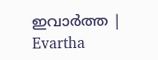ഇവാർത്ത | Evartha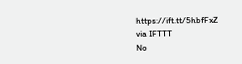https://ift.tt/5hbfFxZ
via IFTTT
No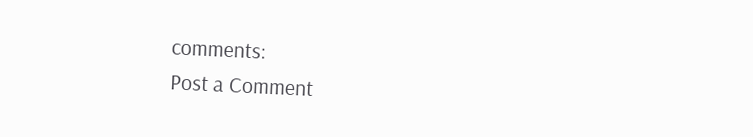comments:
Post a Comment